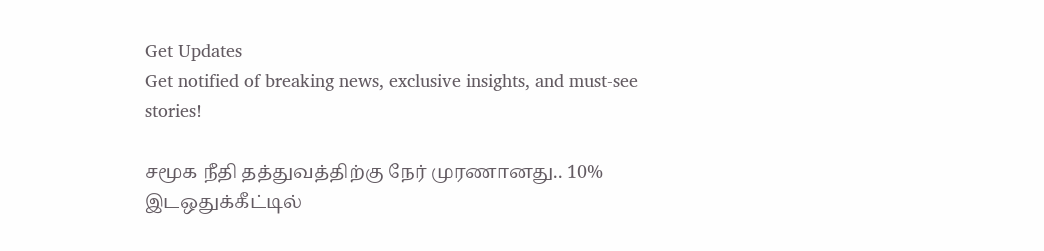Get Updates
Get notified of breaking news, exclusive insights, and must-see stories!

சமூக நீதி தத்துவத்திற்கு நேர் முரணானது.. 10% இடஒதுக்கீட்டில்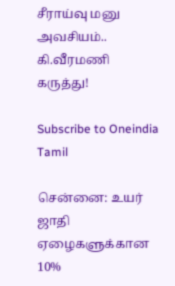சீராய்வு மனு அவசியம்.. கி.வீரமணி கருத்து!

Subscribe to Oneindia Tamil

சென்னை: உயர் ஜாதி ஏழைகளுக்கான 10%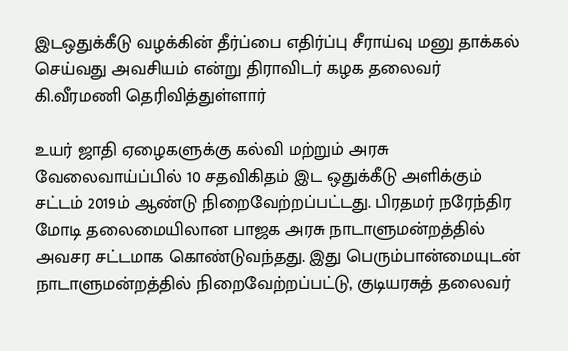இடஒதுக்கீடு வழக்கின் தீர்ப்பை எதிர்ப்பு சீராய்வு மனு தாக்கல் செய்வது அவசியம் என்று திராவிடர் கழக தலைவர் கி.வீரமணி தெரிவித்துள்ளார்

உயர் ஜாதி ஏழைகளுக்கு கல்வி மற்றும் அரசு வேலைவாய்ப்பில் 10 சதவிகிதம் இட ஒதுக்கீடு அளிக்கும் சட்டம் 2019ம் ஆண்டு நிறைவேற்றப்பட்டது. பிரதமர் நரேந்திர மோடி தலைமையிலான பாஜக அரசு நாடாளுமன்றத்தில் அவசர சட்டமாக கொண்டுவந்தது. இது பெரும்பான்மையுடன் நாடாளுமன்றத்தில் நிறைவேற்றப்பட்டு, குடியரசுத் தலைவர்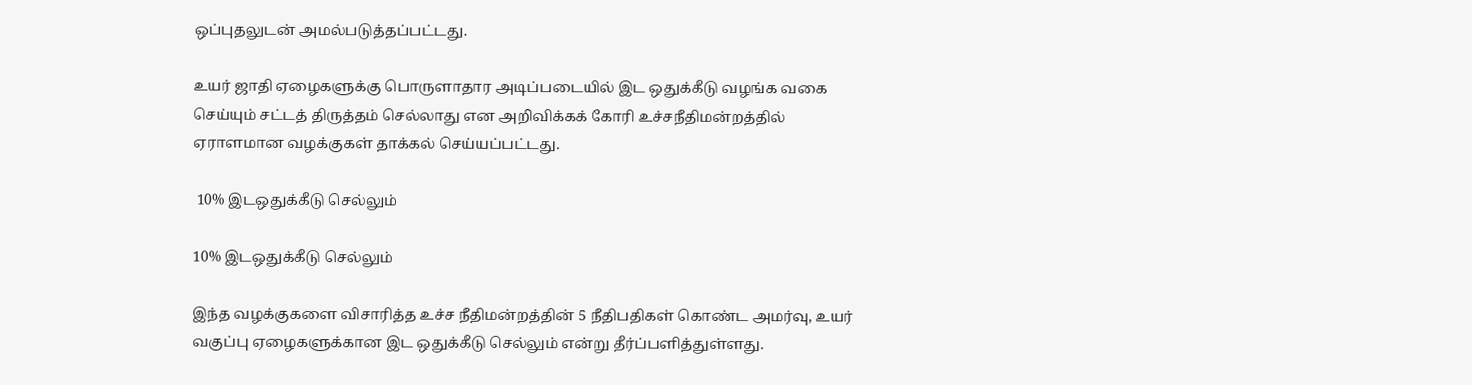ஒப்புதலுடன் அமல்படுத்தப்பட்டது.

உயர் ஜாதி ஏழைகளுக்கு பொருளாதார அடிப்படையில் இட ஒதுக்கீடு வழங்க வகை செய்யும் சட்டத் திருத்தம் செல்லாது என அறிவிக்கக் கோரி உச்சநீதிமன்றத்தில் ஏராளமான வழக்குகள் தாக்கல் செய்யப்பட்டது.

 10% இடஒதுக்கீடு செல்லும்

10% இடஒதுக்கீடு செல்லும்

இந்த வழக்குகளை விசாரித்த உச்ச நீதிமன்றத்தின் 5 நீதிபதிகள் கொண்ட அமர்வு, உயர் வகுப்பு ஏழைகளுக்கான இட ஒதுக்கீடு செல்லும் என்று தீர்ப்பளித்துள்ளது.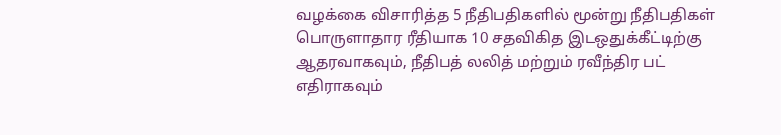வழக்கை விசாரித்த 5 நீதிபதிகளில் மூன்று நீதிபதிகள் பொருளாதார ரீதியாக 10 சதவிகித இடஒதுக்கீட்டிற்கு ஆதரவாகவும், நீதிபத் லலித் மற்றும் ரவீந்திர பட் எதிராகவும்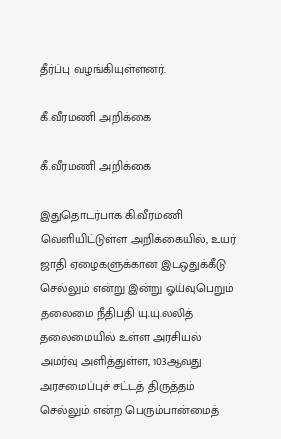தீர்ப்பு வழங்கியுள்ளனர்.

கீ.வீரமணி அறிக்கை

கீ.வீரமணி அறிக்கை

இதுதொடர்பாக கி.வீரமணி வெளியிட்டுள்ள அறிக்கையில், உயர் ஜாதி ஏழைகளுக்கான இடஒதுக்கீடு செல்லும் என்று இன்று ஓய்வுபெறும் தலைமை நீதிபதி யு.யு.லலித் தலைமையில் உள்ள அரசியல் அமர்வு அளித்துள்ள, 103ஆவது அரசமைப்புச் சட்டத் திருத்தம் செல்லும் என்ற பெரும்பான்மைத்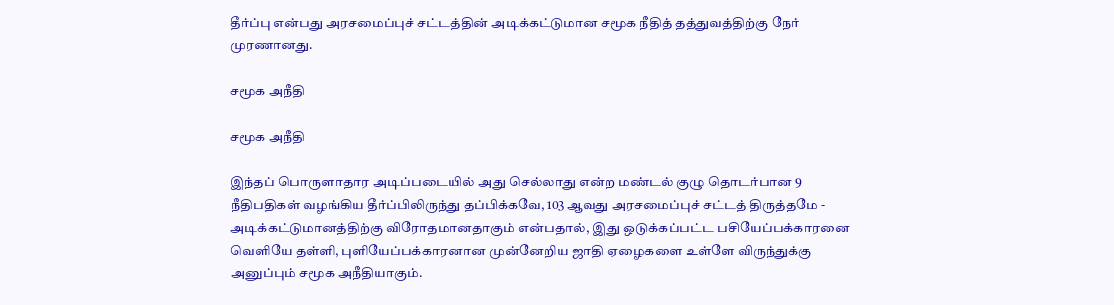தீர்ப்பு என்பது அரசமைப்புச் சட்டத்தின் அடிக்கட்டுமான சமூக நீதித் தத்துவத்திற்கு நேர் முரணானது.

சமூக அநீதி

சமூக அநீதி

இந்தப் பொருளாதார அடிப்படையில் அது செல்லாது என்ற மண்டல் குழு தொடர்பான 9 நீதிபதிகள் வழங்கிய தீர்ப்பிலிருந்து தப்பிக்கவே, 103 ஆவது அரசமைப்புச் சட்டத் திருத்தமே - அடிக்கட்டுமானத்திற்கு விரோதமானதாகும் என்பதால், இது ஒடுக்கப்பட்ட பசியேப்பக்காரனை வெளியே தள்ளி, புளியேப்பக்காரனான முன்னேறிய ஜாதி ஏழைகளை உள்ளே விருந்துக்கு அனுப்பும் சமூக அநீதியாகும்.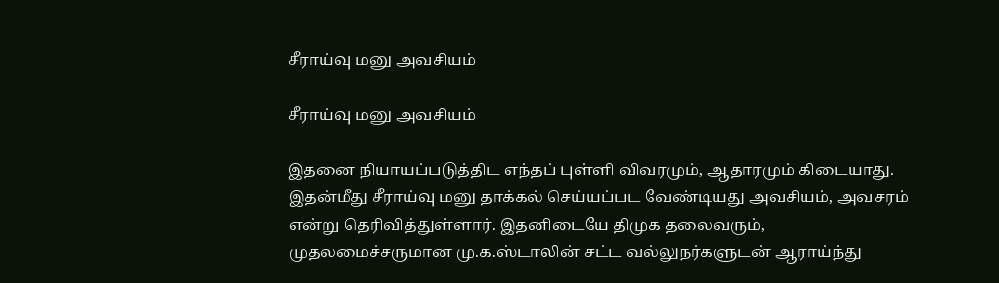சீராய்வு மனு அவசியம்

சீராய்வு மனு அவசியம்

இதனை நியாயப்படுத்திட எந்தப் புள்ளி விவரமும், ஆதாரமும் கிடையாது. இதன்மீது சீராய்வு மனு தாக்கல் செய்யப்பட வேண்டியது அவசியம், அவசரம் என்று தெரிவித்துள்ளார். இதனிடையே திமுக தலைவரும், முதலமைச்சருமான மு.க.ஸ்டாலின் சட்ட வல்லுநர்களுடன் ஆராய்ந்து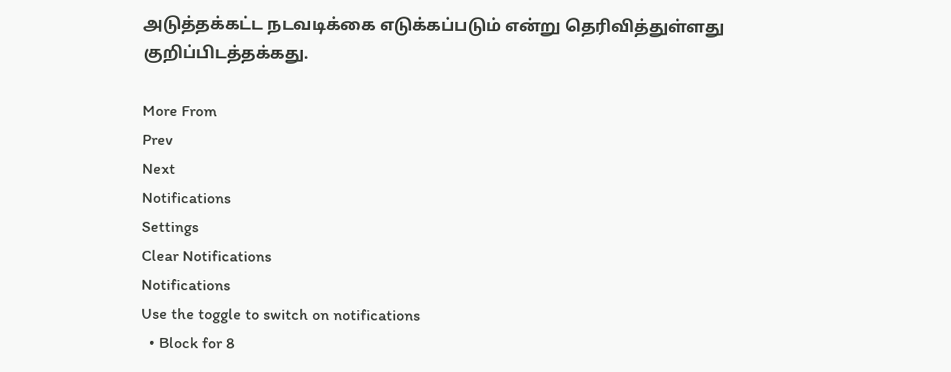அடுத்தக்கட்ட நடவடிக்கை எடுக்கப்படும் என்று தெரிவித்துள்ளது குறிப்பிடத்தக்கது.

More From
Prev
Next
Notifications
Settings
Clear Notifications
Notifications
Use the toggle to switch on notifications
  • Block for 8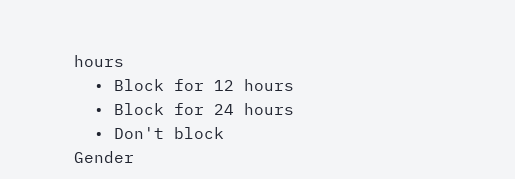hours
  • Block for 12 hours
  • Block for 24 hours
  • Don't block
Gender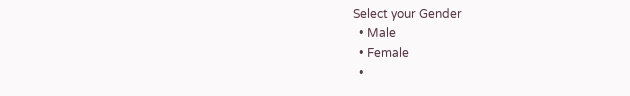Select your Gender
  • Male
  • Female
  •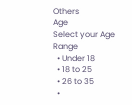Others
Age
Select your Age Range
  • Under 18
  • 18 to 25
  • 26 to 35
  •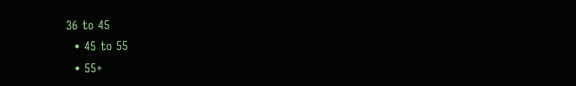36 to 45
  • 45 to 55
  • 55+